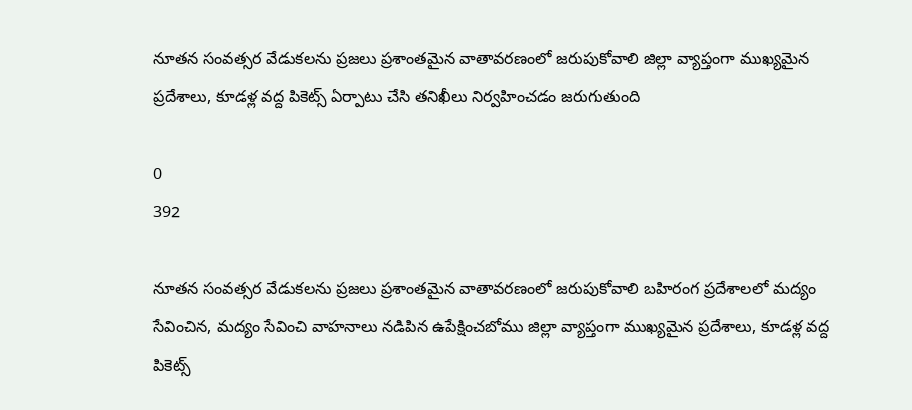నూతన సంవత్సర వేడుకలను ప్రజలు ప్రశాంతమైన వాతావరణంలో జరుపుకోవాలి జిల్లా వ్యాప్తంగా ముఖ్యమైన ప్రదేశాలు, కూడళ్ల వద్ద పికెట్స్ ఏర్పాటు చేసి తనిఖీలు నిర్వహించడం జరుగుతుంది

0
392

నూతన సంవత్సర వేడుకలను ప్రజలు ప్రశాంతమైన వాతావరణంలో జరుపుకోవాలి బహిరంగ ప్రదేశాలలో మద్యం సేవించిన, మద్యం సేవించి వాహనాలు నడిపిన ఉపేక్షించబోము జిల్లా వ్యాప్తంగా ముఖ్యమైన ప్రదేశాలు, కూడళ్ల వద్ద పికెట్స్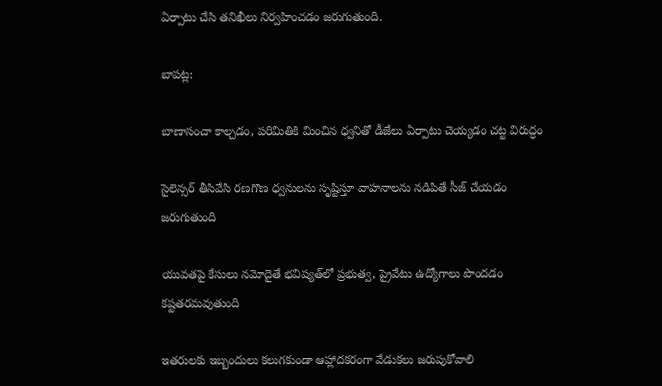ఏర్పాటు చేసి తనిఖీలు నిర్వహించడం జరుగుతుంది.

బాపట్ల:

బాణాసంచా కాల్చడం, పరిమితికి మించిన ధ్వనితో డీజేలు ఏర్పాటు చెయ్యడం చట్ట విరుద్ధం

సైలెన్సర్ తీసివేసి రణగొణ ధ్వనులను సృష్టిస్తూ వాహనాలను నడిపితే సీజ్ చేయడం జరుగుతుంది

యువతపై కేసులు నమోదైతే భవిష్యత్‌లో ప్రభుత్వ, ప్రైవేటు ఉద్యోగాలు పొందడం కష్టతరమవుతుంది

ఇతరులకు ఇబ్బందులు కలుగకుండా ఆహ్లాదకరంగా వేడుకలు జరుపుకోవాలి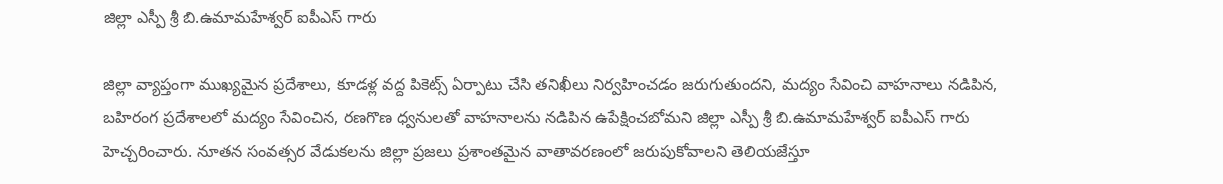జిల్లా ఎస్పీ శ్రీ బి.ఉమామహేశ్వర్ ఐపీఎస్ గారు

జిల్లా వ్యాప్తంగా ముఖ్యమైన ప్రదేశాలు, కూడళ్ల వద్ద పికెట్స్ ఏర్పాటు చేసి తనిఖీలు నిర్వహించడం జరుగుతుందని, మద్యం సేవించి వాహనాలు నడిపిన, బహిరంగ ప్రదేశాలలో మద్యం సేవించిన, రణగొణ ధ్వనులతో వాహనాలను నడిపిన ఉపేక్షించబోమని జిల్లా ఎస్పీ శ్రీ బి.ఉమామహేశ్వర్ ఐపీఎస్ గారు హెచ్చరించారు. నూతన సంవత్సర వేడుకలను జిల్లా ప్రజలు ప్రశాంతమైన వాతావరణంలో జరుపుకోవాలని తెలియజేస్తూ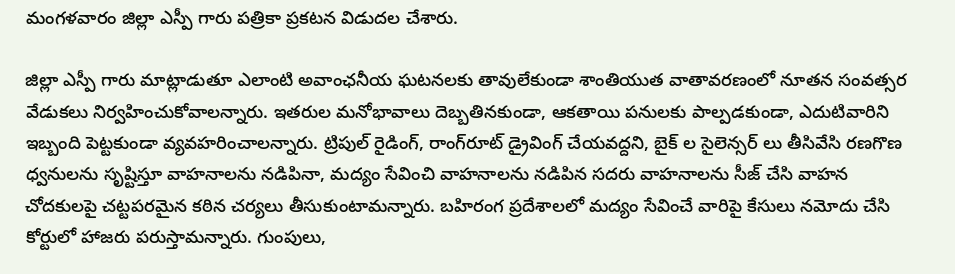మంగళవారం జిల్లా ఎస్పీ గారు పత్రికా ప్రకటన విడుదల చేశారు.

జిల్లా ఎస్పీ గారు మాట్లాడుతూ ఎలాంటి అవాంఛనీయ ఘటనలకు తావులేకుండా శాంతియుత వాతావరణంలో నూతన సంవత్సర వేడుకలు నిర్వహించుకోవాలన్నారు. ఇతరుల మనోభావాలు దెబ్బతినకుండా, ఆకతాయి పనులకు పాల్పడకుండా, ఎదుటివారిని ఇబ్బంది పెట్టకుండా వ్యవహరించాలన్నారు. ట్రిపుల్‌ రైడింగ్‌, రాంగ్‌రూట్‌ డ్రైవింగ్‌ చేయవద్దని, బైక్ ల సైలెన్సర్ లు తీసివేసి రణగొణ ధ్వనులను సృష్టిస్తూ వాహనాలను నడిపినా, మద్యం సేవించి వాహనాలను నడిపిన సదరు వాహనాలను సీజ్‌ చేసి వాహన చోదకులపై చట్టపరమైన కఠిన చర్యలు తీసుకుంటామన్నారు. బహిరంగ ప్రదేశాలలో మద్యం సేవించే వారిపై కేసులు నమోదు చేసి కోర్టులో హాజరు పరుస్తామన్నారు. గుంపులు,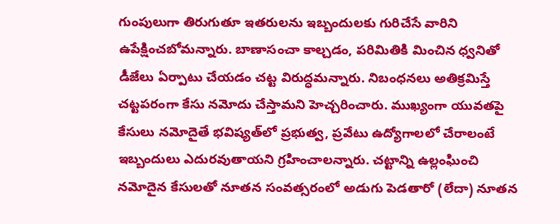గుంపులుగా తిరుగుతూ ఇతరులను ఇబ్బందులకు గురిచేసే వారిని ఉపేక్షించబోమన్నారు. బాణాసంచా కాల్చడం, పరిమితికి మించిన ధ్వనితో డీజేలు ఏర్పాటు చేయడం చట్ట విరుద్ధమన్నారు. నిబంధనలు అతిక్రమిస్తే చట్టపరంగా కేసు నమోదు చేస్తామని హెచ్చరించారు. ముఖ్యంగా యువతపై కేసులు నమోదైతే భవిష్యత్‌లో ప్రభుత్వ, ప్రవేటు ఉద్యోగాలలో చేరాలంటే ఇబ్బందులు ఎదురవుతాయని గ్రహించాలన్నారు. చట్టాన్ని ఉల్లంఘించి నమోదైన కేసులతో నూతన సంవత్సరంలో అడుగు పెడతారో (లేదా) నూతన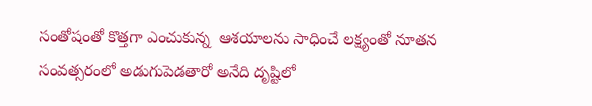సంతోషంతో కొత్తగా ఎంచుకున్న  ఆశయాలను సాధించే లక్ష్యంతో నూతన సంవత్సరంలో అడుగుపెడతారో అనేది దృష్టిలో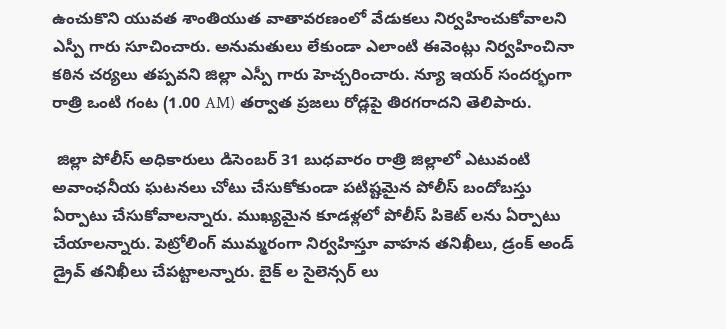ఉంచుకొని యువత శాంతియుత వాతావరణంలో వేడుకలు నిర్వహించుకోవాలని ఎస్పీ గారు సూచించారు. అనుమతులు లేకుండా ఎలాంటి ఈవెంట్లు నిర్వహించినా కఠిన చర్యలు తప్పవని జిల్లా ఎస్పీ గారు హెచ్చరించారు. న్యూ ఇయర్ సందర్భంగా రాత్రి ఒంటి గంట (1.00 AM) తర్వాత ప్రజలు రోడ్లపై తిరగరాదని తెలిపారు.

 జిల్లా పోలీస్ అధికారులు డిసెంబర్ 31 బుధవారం రాత్రి జిల్లాలో ఎటువంటి అవాంఛనీయ ఘటనలు చోటు చేసుకోకుండా పటిష్టమైన పోలీస్ బందోబస్తు ఏర్పాటు చేసుకోవాలన్నారు. ముఖ్యమైన కూడళ్లలో పోలీస్ పికెట్ లను ఏర్పాటు చేయాలన్నారు. పెట్రోలింగ్ ముమ్మరంగా నిర్వహిస్తూ వాహన తనిఖీలు, డ్రంక్ అండ్ డ్రైవ్ తనిఖీలు చేపట్టాలన్నారు. బైక్ ల సైలెన్సర్ లు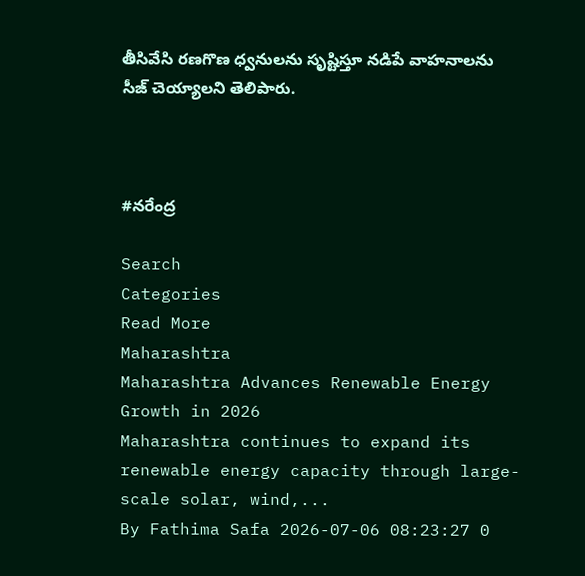తీసివేసి రణగొణ ధ్వనులను సృష్టిస్తూ నడిపే వాహనాలను సీజ్ చెయ్యాలని తెలిపారు.



#నరేంద్ర

Search
Categories
Read More
Maharashtra
Maharashtra Advances Renewable Energy Growth in 2026
Maharashtra continues to expand its renewable energy capacity through large-scale solar, wind,...
By Fathima Safa 2026-07-06 08:23:27 0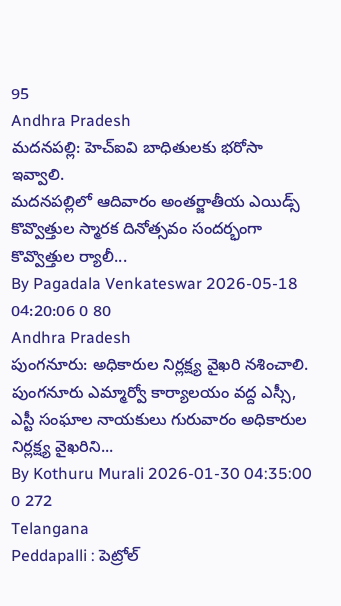95
Andhra Pradesh
మదనపల్లి: హెచ్ఐవి బాధితులకు భరోసా ఇవ్వాలి.
మదనపల్లిలో ఆదివారం అంతర్జాతీయ ఎయిడ్స్ కొవ్వొత్తుల స్మారక దినోత్సవం సందర్భంగా కొవ్వొత్తుల ర్యాలీ...
By Pagadala Venkateswar 2026-05-18 04:20:06 0 80
Andhra Pradesh
పుంగనూరు: అధికారుల నిర్లక్ష్య వైఖరి నశించాలి.
పుంగనూరు ఎమ్మార్వో కార్యాలయం వద్ద ఎస్సీ, ఎస్టీ సంఘాల నాయకులు గురువారం అధికారుల నిర్లక్ష్య వైఖరిని...
By Kothuru Murali 2026-01-30 04:35:00 0 272
Telangana
Peddapalli : పెట్రోల్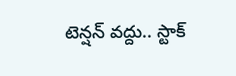టెన్షన్ వద్దు.. స్టాక్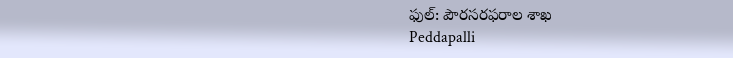ఫుల్: పౌరసరఫరాల శాఖ
Peddapalli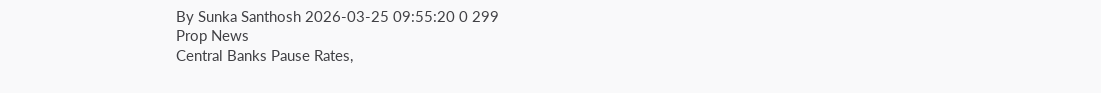By Sunka Santhosh 2026-03-25 09:55:20 0 299
Prop News
Central Banks Pause Rates,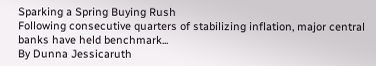Sparking a Spring Buying Rush
Following consecutive quarters of stabilizing inflation, major central banks have held benchmark...
By Dunna Jessicaruth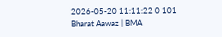2026-05-20 11:11:22 0 101
Bharat Aawaz | BMA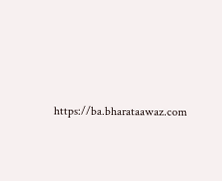https://ba.bharataawaz.com